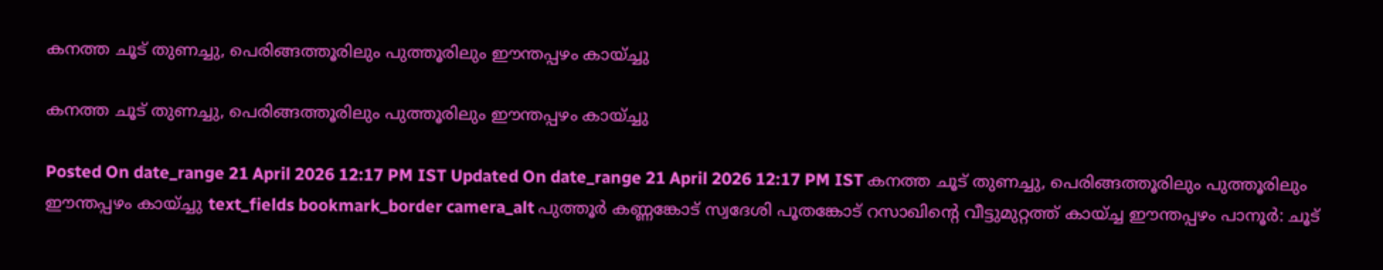കനത്ത ചൂട് തുണച്ചു, പെരിങ്ങത്തൂരിലും പുത്തൂരിലും ഈന്തപ്പഴം കായ്ച്ചു

കനത്ത ചൂട് തുണച്ചു, പെരിങ്ങത്തൂരിലും പുത്തൂരിലും ഈന്തപ്പഴം കായ്ച്ചു

Posted On date_range 21 April 2026 12:17 PM IST Updated On date_range 21 April 2026 12:17 PM IST കനത്ത ചൂട് തുണച്ചു, പെരിങ്ങത്തൂരിലും പുത്തൂരിലും ഈന്തപ്പഴം കായ്ച്ചു text_fields bookmark_border camera_alt പുത്തൂർ കണ്ണങ്കോട് സ്വദേശി പൂതങ്കോട് റസാഖിന്റെ വീട്ടുമുറ്റത്ത് കായ്ച്ച ഈന്തപ്പഴം പാനൂർ: ചൂട്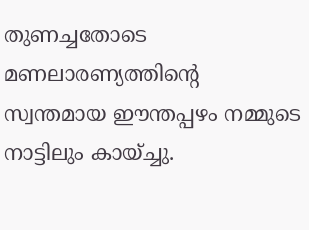തുണച്ചതോടെ മണലാരണ്യത്തിന്റെ സ്വന്തമായ ഈന്തപ്പഴം നമ്മുടെ നാട്ടിലും കായ്ച്ചു.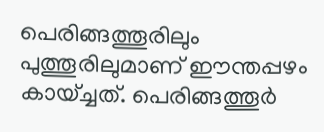പെരിങ്ങത്തൂരിലും പുത്തൂരിലുമാണ് ഈന്തപ്പഴം കായ്ച്ചത്. പെരിങ്ങത്തൂർ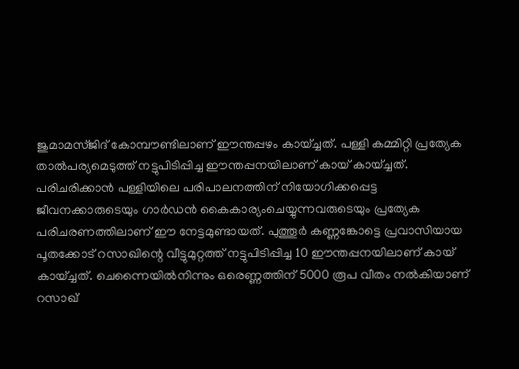ജുമാമസ്ജിദ് കോമ്പൗണ്ടിലാണ് ഈന്തപ്പഴം കായ്ച്ചത്. പള്ളി കമ്മിറ്റി പ്രത്യേക താൽപര്യമെടുത്ത് നട്ടുപിടിപ്പിച്ച ഈന്തപ്പനയിലാണ് കായ് കായ്ച്ചത്. പരിചരിക്കാൻ പള്ളിയിലെ പരിപാലനത്തിന് നിയോഗിക്കപ്പെട്ട ജീവനക്കാരുടെയും ഗാർഡൻ കൈകാര്യംചെയ്യുന്നവരുടെയും പ്രത്യേക പരിചരണത്തിലാണ് ഈ നേട്ടമുണ്ടായത്. പുത്തൂർ കണ്ണങ്കോട്ടെ പ്രവാസിയായ പൂതക്കോട് റസാഖിന്റെ വീട്ടുമുറ്റത്ത് നട്ടുപിടിപ്പിച്ച 10 ഈന്തപ്പനയിലാണ് കായ് കായ്ച്ചത്. ചെന്നൈയിൽനിന്നും ഒരെണ്ണത്തിന് 5000 രൂപ വീതം നൽകിയാണ് റസാഖ്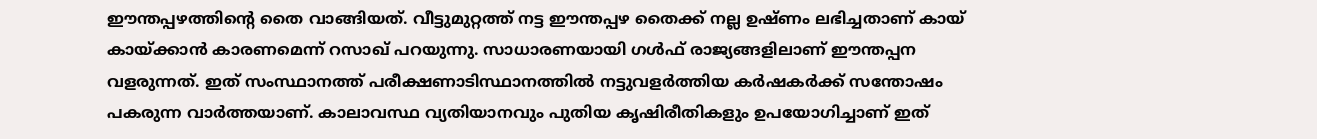ഈന്തപ്പഴത്തിന്റെ തൈ വാങ്ങിയത്. വീട്ടുമുറ്റത്ത് നട്ട ഈന്തപ്പഴ തൈക്ക് നല്ല ഉഷ്ണം ലഭിച്ചതാണ് കായ് കായ്ക്കാൻ കാരണമെന്ന് റസാഖ് പറയുന്നു. സാധാരണയായി ഗൾഫ് രാജ്യങ്ങളിലാണ് ഈന്തപ്പന വളരുന്നത്. ഇത് സംസ്ഥാനത്ത് പരീക്ഷണാടിസ്ഥാനത്തിൽ നട്ടുവളർത്തിയ കർഷകർക്ക് സന്തോഷം പകരുന്ന വാർത്തയാണ്. കാലാവസ്ഥ വ്യതിയാനവും പുതിയ കൃഷിരീതികളും ഉപയോഗിച്ചാണ് ഇത്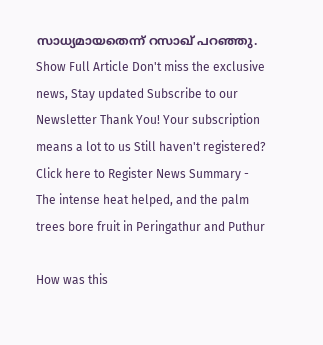സാധ്യമായതെന്ന് റസാഖ് പറഞ്ഞു. Show Full Article Don't miss the exclusive news, Stay updated Subscribe to our Newsletter Thank You! Your subscription means a lot to us Still haven't registered? Click here to Register News Summary -  The intense heat helped, and the palm trees bore fruit in Peringathur and Puthur

How was this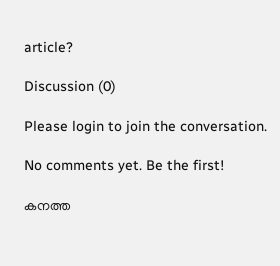article?

Discussion (0)

Please login to join the conversation.

No comments yet. Be the first!

കനത്ത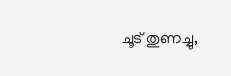ചൂട് തുണച്ചു,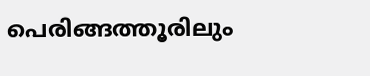പെരിങ്ങത്തൂരിലും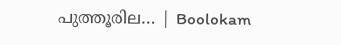പുത്തൂരില… | Boolokam